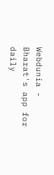Webdunia - Bharat's app for daily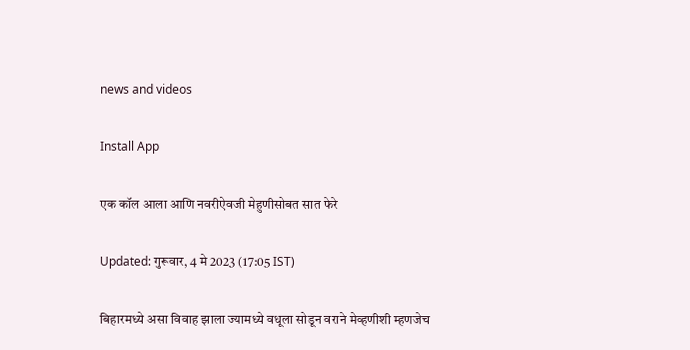news and videos

Install App

एक कॉल आला आणि नवरीऐवजी मेहुणीसोबत सात फेरे

Updated: गुरूवार, 4 मे 2023 (17:05 IST)

बिहारमध्ये असा विवाह झाला ज्यामध्ये वधूला सोडून वराने मेव्हणीशी म्हणजेच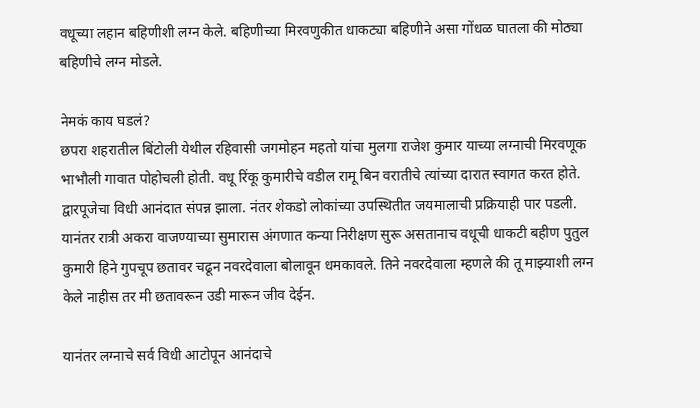वधूच्या लहान बहिणीशी लग्न केले. बहिणीच्या मिरवणुकीत धाकट्या बहिणीने असा गोंधळ घातला की मोठ्या बहिणीचे लग्न मोडले.

नेमकं काय घडलं?
छपरा शहरातील बिंटोली येथील रहिवासी जगमोहन महतो यांचा मुलगा राजेश कुमार याच्या लग्नाची मिरवणूक भाभौली गावात पोहोचली होती. वधू रिंकू कुमारीचे वडील रामू बिन वरातीचे त्यांच्या दारात स्वागत करत होते. द्वारपूजेचा विधी आनंदात संपन्न झाला. नंतर शेकडो लोकांच्या उपस्थितीत जयमालाची प्रक्रियाही पार पडली. यानंतर रात्री अकरा वाजण्याच्या सुमारास अंगणात कन्या निरीक्षण सुरू असतानाच वधूची धाकटी बहीण पुतुल कुमारी हिने गुपचूप छतावर चढून नवरदेवाला बोलावून धमकावले. तिने नवरदेवाला म्हणले की तू माझ्याशी लग्न केले नाहीस तर मी छतावरून उडी मारून जीव देईन.

यानंतर लग्नाचे सर्व विधी आटोपून आनंदाचे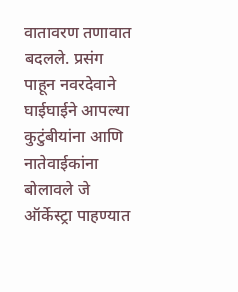वातावरण तणावात बदलले. प्रसंग पाहून नवरदेवाने घाईघाईने आपल्या कुटुंबीयांना आणि नातेवाईकांना बोलावले जे ऑर्केस्ट्रा पाहण्यात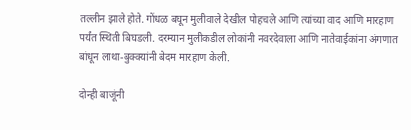तल्लीन झाले होते. गोंधळ बघून मुलीवाले देखील पोहचले आणि त्यांच्या वाद आणि मारहाण पर्यंत स्थिती बिघडली. दरम्यान मुलीकडील लोकांनी नवरदेवाला आणि नातेवाईकांना अंगणात बांधून लाथा-बुक्क्यांनी बेदम मारहाण केली.

दोन्ही बाजूंनी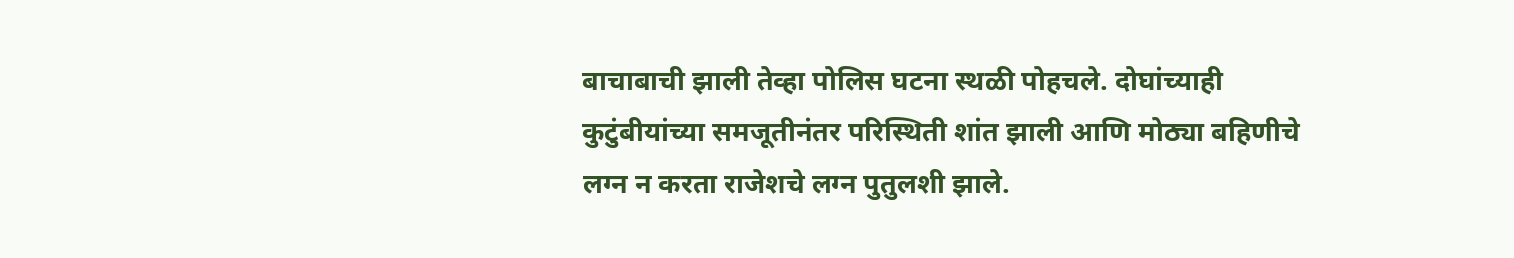बाचाबाची झाली तेव्हा पोलिस घटना स्थळी पोहचले. दोघांच्याही कुटुंबीयांच्या समजूतीनंतर परिस्थिती शांत झाली आणि मोठ्या बहिणीचे लग्न न करता राजेशचे लग्न पुतुलशी झाले.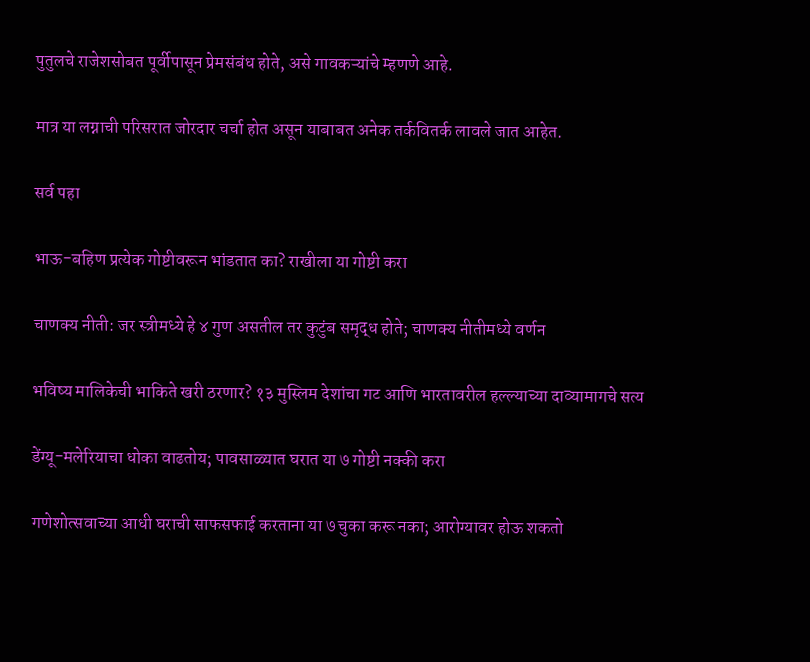पुतुलचे राजेशसोबत पूर्वीपासून प्रेमसंबंध होते, असे गावकऱ्यांचे म्हणणे आहे.

मात्र या लग्नाची परिसरात जोरदार चर्चा होत असून याबाबत अनेक तर्कवितर्क लावले जात आहेत.

सर्व पहा

भाऊ-बहिण प्रत्येक गोष्टीवरून भांडतात का? राखीला या गोष्टी करा

चाणक्य नीती: जर स्त्रीमध्ये हे ४ गुण असतील तर कुटुंब समृद्ध होते; चाणक्य नीतीमध्ये वर्णन

भविष्य मालिकेची भाकिते खरी ठरणार? १३ मुस्लिम देशांचा गट आणि भारतावरील हल्ल्याच्या दाव्यामागचे सत्य

डेंग्यू-मलेरियाचा धोका वाढतोय; पावसाळ्यात घरात या ७ गोष्टी नक्की करा

गणेशोत्सवाच्या आधी घराची साफसफाई करताना या ७ चुका करू नका; आरोग्यावर होऊ शकतो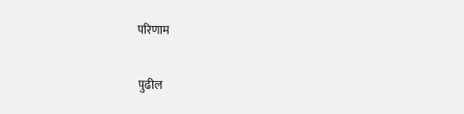परिणाम

पुढील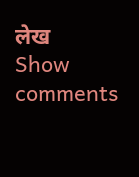लेख
Show comments